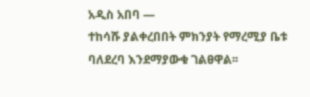አዲስ አበባ —
ተከሳሹ ያልቀረበበት ምክንያት የማረሚያ ቤቱ ባለደረባ እንደማያውቁ ገልፀዋል፡፡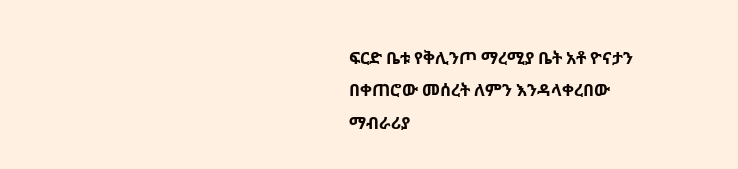ፍርድ ቤቱ የቅሊንጦ ማረሚያ ቤት አቶ ዮናታን በቀጠሮው መሰረት ለምን እንዳላቀረበው ማብራሪያ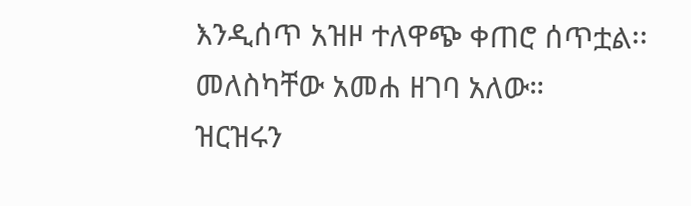እንዲሰጥ አዝዞ ተለዋጭ ቀጠሮ ሰጥቷል፡፡
መለስካቸው አመሐ ዘገባ አለው።
ዝርዝሩን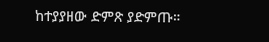ከተያያዘው ድምጽ ያድምጡ።